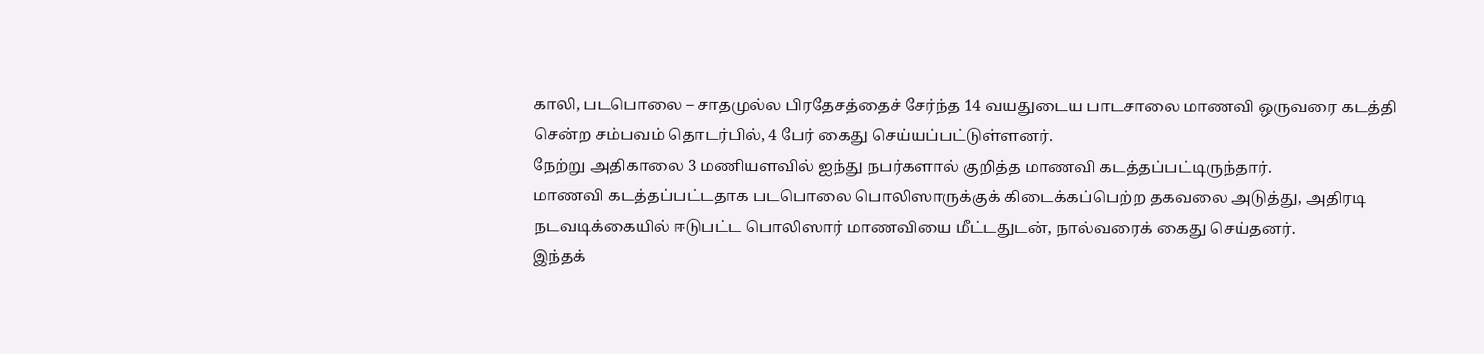காலி, படபொலை – சாதமுல்ல பிரதேசத்தைச் சேர்ந்த 14 வயதுடைய பாடசாலை மாணவி ஒருவரை கடத்தி சென்ற சம்பவம் தொடர்பில், 4 பேர் கைது செய்யப்பட்டுள்ளனர்.
நேற்று அதிகாலை 3 மணியளவில் ஐந்து நபர்களால் குறித்த மாணவி கடத்தப்பட்டிருந்தார்.
மாணவி கடத்தப்பட்டதாக படபொலை பொலிஸாருக்குக் கிடைக்கப்பெற்ற தகவலை அடுத்து, அதிரடி நடவடிக்கையில் ஈடுபட்ட பொலிஸார் மாணவியை மீட்டதுடன், நால்வரைக் கைது செய்தனர்.
இந்தக்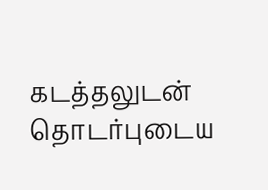கடத்தலுடன் தொடர்புடைய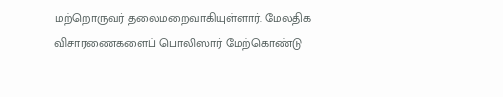மற்றொருவர் தலைமறைவாகியுள்ளார். மேலதிக விசாரணைகளைப் பொலிஸார் மேற்கொண்டு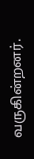வருகின்றனர்.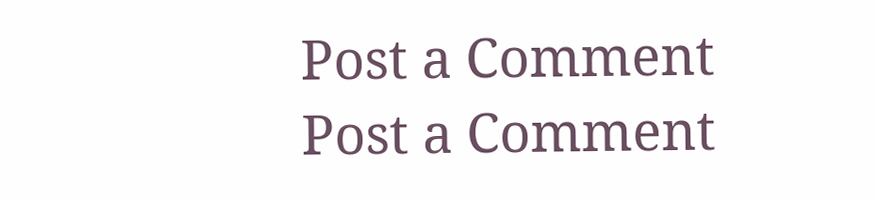Post a Comment
Post a Comment